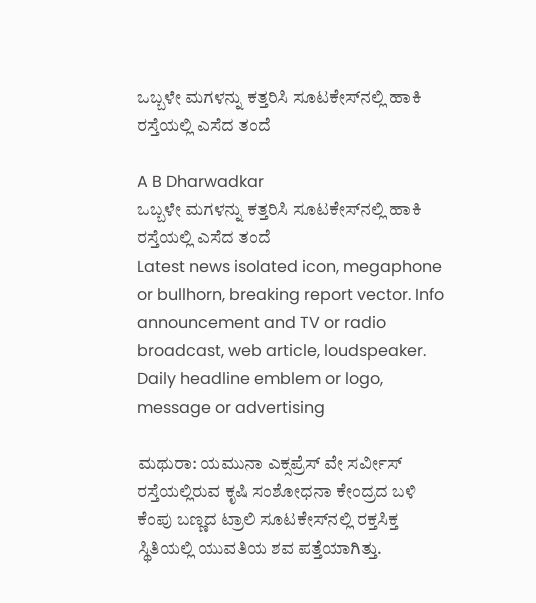ಒಬ್ಬಳೇ ಮಗಳನ್ನು ಕತ್ತರಿಸಿ ಸೂಟ‌ಕೇಸ್‌ನಲ್ಲಿ ಹಾಕಿ ರಸ್ತೆಯಲ್ಲಿ ಎಸೆದ ತಂದೆ

A B Dharwadkar
ಒಬ್ಬಳೇ ಮಗಳನ್ನು ಕತ್ತರಿಸಿ ಸೂಟ‌ಕೇಸ್‌ನಲ್ಲಿ ಹಾಕಿ ರಸ್ತೆಯಲ್ಲಿ ಎಸೆದ ತಂದೆ
Latest news isolated icon, megaphone or bullhorn, breaking report vector. Info announcement and TV or radio broadcast, web article, loudspeaker. Daily headline emblem or logo, message or advertising

ಮಥುರಾ: ಯಮುನಾ ಎಕ್ಸಪ್ರೆಸ್ ವೇ ಸರ್ವೀಸ್ ರಸ್ತೆಯಲ್ಲಿರುವ ಕೃಷಿ ಸಂಶೋಧನಾ ಕೇಂದ್ರದ ಬಳಿ ಕೆಂಪು ಬಣ್ಣದ ಟ್ರಾಲಿ ಸೂಟ‌ಕೇಸ್‌ನಲ್ಲಿ ರಕ್ತಸಿಕ್ತ ಸ್ಥಿತಿಯಲ್ಲಿ ಯುವತಿಯ ಶವ ಪತ್ತೆಯಾಗಿತ್ತು.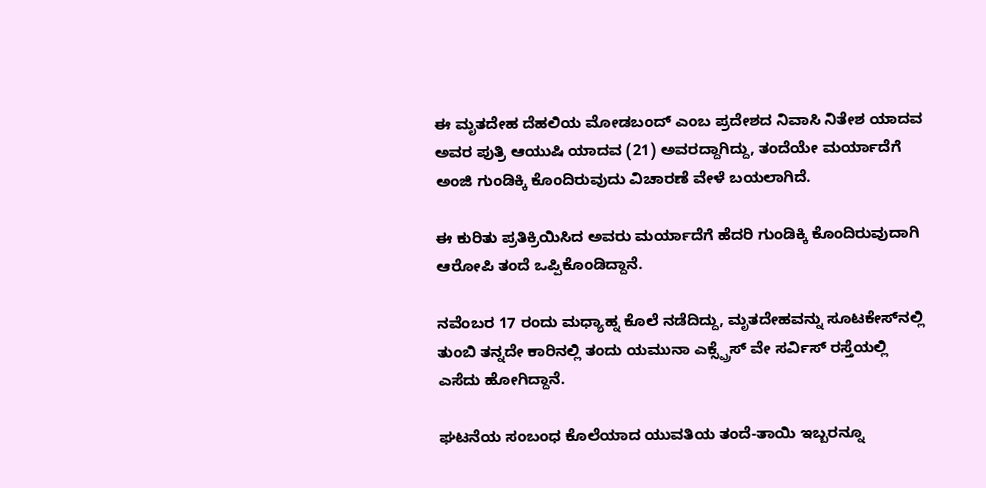ಈ ಮೃತದೇಹ ದೆಹಲಿಯ ಮೋಡ‌ಬಂದ್ ಎಂಬ ಪ್ರದೇಶದ ನಿವಾಸಿ ನಿತೇಶ ಯಾದವ ಅವರ ಪುತ್ರಿ ಆಯುಷಿ ಯಾದವ (21) ಅವರದ್ದಾಗಿದ್ದು, ತಂದೆಯೇ ಮರ್ಯಾದೆಗೆ ಅಂಜಿ ಗುಂಡಿಕ್ಕಿ ಕೊಂದಿರುವುದು ವಿಚಾರಣೆ ವೇಳೆ ಬಯಲಾಗಿದೆ.

ಈ ಕುರಿತು ಪ್ರತಿಕ್ರಿಯಿಸಿದ ಅವರು ಮರ್ಯಾದೆಗೆ ಹೆದರಿ ಗುಂಡಿಕ್ಕಿ ಕೊಂದಿರುವುದಾಗಿ ಆರೋಪಿ ತಂದೆ ಒಪ್ಪಿಕೊಂಡಿದ್ದಾನೆ.

ನವೆಂಬರ 17 ರಂದು ಮಧ್ಯಾಹ್ನ ಕೊಲೆ ನಡೆದಿದ್ದು, ಮೃತದೇಹವನ್ನು ಸೂಟ‌ಕೇಸ್‌ನಲ್ಲಿ ತುಂಬಿ ತನ್ನದೇ ಕಾರಿನಲ್ಲಿ ತಂದು ಯಮುನಾ ಎಕ್ಸ್ಪ್ರೆಸ್ ವೇ ಸರ್ವಿಸ್ ರಸ್ತೆಯಲ್ಲಿ ಎಸೆದು ಹೋಗಿದ್ದಾನೆ.

ಘಟನೆಯ ಸಂಬಂಧ ಕೊಲೆಯಾದ ಯುವತಿಯ ತಂದೆ-ತಾಯಿ ಇಬ್ಬರನ್ನೂ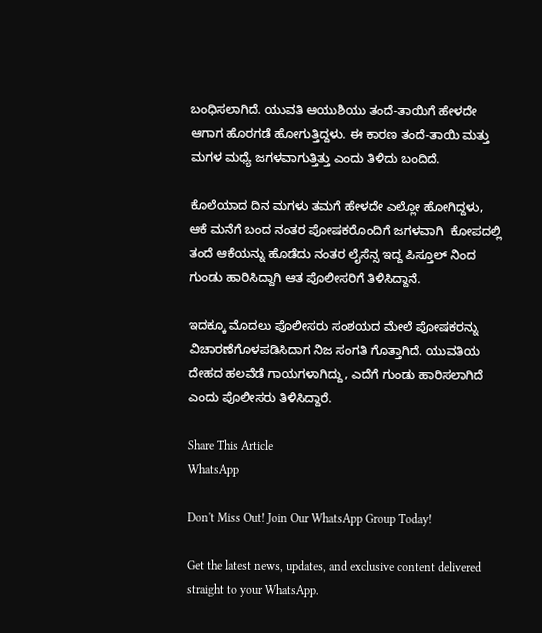ಬಂಧಿಸಲಾಗಿದೆ. ಯುವತಿ ಆಯುಶಿಯು ತಂದೆ-ತಾಯಿಗೆ ಹೇಳದೇ ಆಗಾಗ ಹೊರಗಡೆ ಹೋಗುತ್ತಿದ್ದಳು. ಈ ಕಾರಣ ತಂದೆ-ತಾಯಿ ಮತ್ತು ಮಗಳ ಮಧ್ಯೆ ಜಗಳವಾಗುತ್ತಿತ್ತು ಎಂದು ತಿಳಿದು ಬಂದಿದೆ.

ಕೊಲೆಯಾದ ದಿನ ಮಗಳು ತಮಗೆ ಹೇಳದೇ ಎಲ್ಲೋ ಹೋಗಿದ್ದಳು, ಆಕೆ ಮನೆಗೆ ಬಂದ ನಂತರ ಪೋಷಕರೊಂದಿಗೆ ಜಗಳವಾಗಿ  ಕೋಪದಲ್ಲಿ ತಂದೆ ಆಕೆಯನ್ನು ಹೊಡೆದು ನಂತರ ಲೈಸೆನ್ಸ ಇದ್ದ ಪಿಸ್ತೂಲ್ ನಿಂದ ಗುಂಡು ಹಾರಿಸಿದ್ದಾಗಿ ಆತ ಪೊಲೀಸರಿಗೆ ತಿಳಿಸಿದ್ದಾನೆ.

ಇದಕ್ಕೂ ಮೊದಲು ಪೊಲೀಸರು ಸಂಶಯದ ಮೇಲೆ ಪೋಷಕರನ್ನು ವಿಚಾರಣೆಗೊಳಪಡಿಸಿದಾಗ ನಿಜ ಸಂಗತಿ ಗೊತ್ತಾಗಿದೆ. ಯುವತಿಯ ದೇಹದ ಹಲವೆಡೆ ಗಾಯಗಳಾಗಿದ್ದು, ಎದೆಗೆ ಗುಂಡು ಹಾರಿಸಲಾಗಿದೆ ಎಂದು ಪೊಲೀಸರು ತಿಳಿಸಿದ್ದಾರೆ.

Share This Article
WhatsApp

Don't Miss Out! Join Our WhatsApp Group Today!

Get the latest news, updates, and exclusive content delivered straight to your WhatsApp.